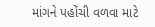માંગને પહોંચી વળવા માટે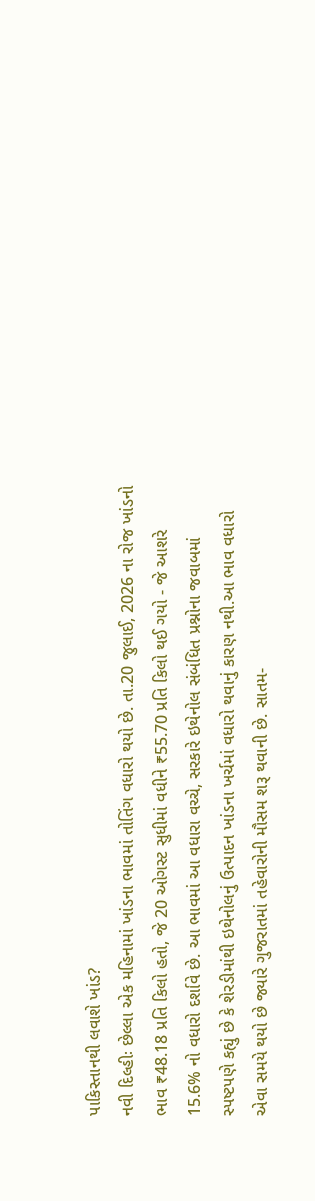પાકિસ્તાનથી લવાશે ખાંડ?
નવી દિલ્હીઃ છેલ્લા એક મહિનામાં ખાંડના ભાવમાં તોતિંગ વધારો થયો છે. તા.20 જુલાઈ, 2026 ના રોજ ખાંડનો ભાવ ₹48.18 પ્રતિ કિલો હતો, જે 20 ઓગસ્ટ સુધીમાં વધીને ₹55.70 પ્રતિ કિલો થઈ ગયો - જે આશરે 15.6% નો વધારો દર્શાવે છે. આ ભાવમાં આ વધારા વચ્ચે, સરકારે ઇથેનોલ સંબંધિત પ્રશ્નોના જવાબમાં સ્પષ્ટપણે કહ્યું છે કે શેરડીમાંથી ઇથેનોલનું ઉત્પાદન ખાંડના ખર્ચમાં વધારો થવાનું કારણ નથી.આ ભાવ વધારો એવા સમયે થયો છે જ્યારે ગુજરાતમાં તહેવારોની મૌસમ શરૂ થવાની છે. સાતમ-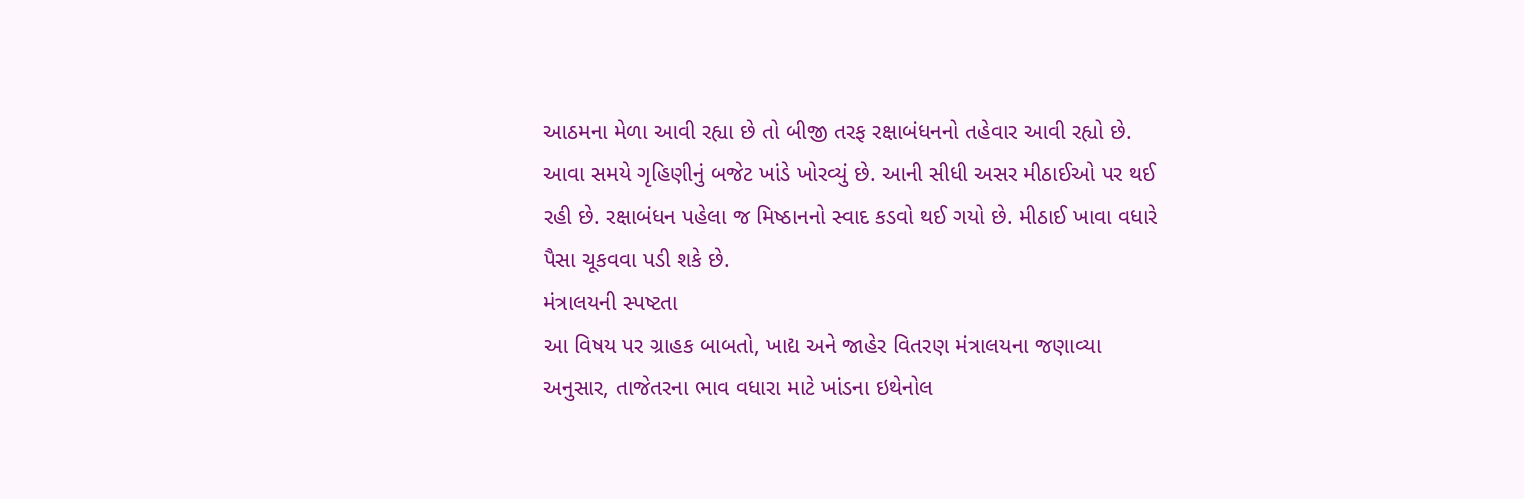આઠમના મેળા આવી રહ્યા છે તો બીજી તરફ રક્ષાબંધનનો તહેવાર આવી રહ્યો છે. આવા સમયે ગૃહિણીનું બજેટ ખાંડે ખોરવ્યું છે. આની સીધી અસર મીઠાઈઓ પર થઈ રહી છે. રક્ષાબંધન પહેલા જ મિષ્ઠાનનો સ્વાદ કડવો થઈ ગયો છે. મીઠાઈ ખાવા વધારે પૈસા ચૂકવવા પડી શકે છે.
મંત્રાલયની સ્પષ્ટતા
આ વિષય પર ગ્રાહક બાબતો, ખાદ્ય અને જાહેર વિતરણ મંત્રાલયના જણાવ્યા અનુસાર, તાજેતરના ભાવ વધારા માટે ખાંડના ઇથેનોલ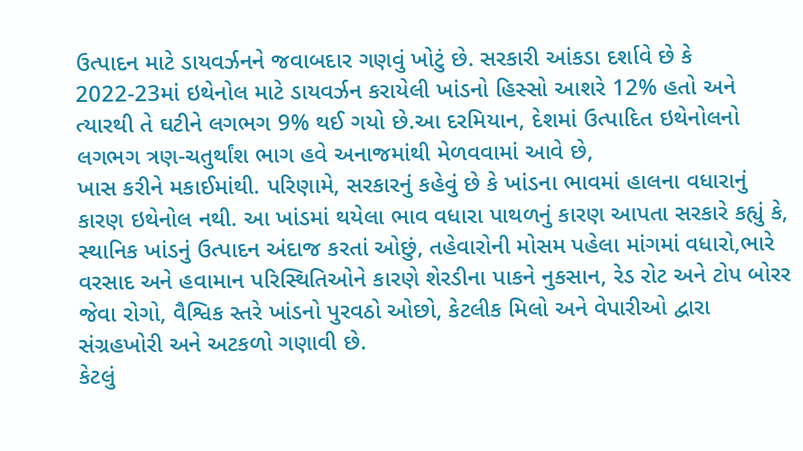ઉત્પાદન માટે ડાયવર્ઝનને જવાબદાર ગણવું ખોટું છે. સરકારી આંકડા દર્શાવે છે કે 2022-23માં ઇથેનોલ માટે ડાયવર્ઝન કરાયેલી ખાંડનો હિસ્સો આશરે 12% હતો અને ત્યારથી તે ઘટીને લગભગ 9% થઈ ગયો છે.આ દરમિયાન, દેશમાં ઉત્પાદિત ઇથેનોલનો લગભગ ત્રણ-ચતુર્થાંશ ભાગ હવે અનાજમાંથી મેળવવામાં આવે છે,
ખાસ કરીને મકાઈમાંથી. પરિણામે, સરકારનું કહેવું છે કે ખાંડના ભાવમાં હાલના વધારાનું કારણ ઇથેનોલ નથી. આ ખાંડમાં થયેલા ભાવ વધારા પાથળનું કારણ આપતા સરકારે કહ્યું કે, સ્થાનિક ખાંડનું ઉત્પાદન અંદાજ કરતાં ઓછું, તહેવારોની મોસમ પહેલા માંગમાં વધારો,ભારે વરસાદ અને હવામાન પરિસ્થિતિઓને કારણે શેરડીના પાકને નુકસાન, રેડ રોટ અને ટોપ બોરર જેવા રોગો, વૈશ્વિક સ્તરે ખાંડનો પુરવઠો ઓછો, કેટલીક મિલો અને વેપારીઓ દ્વારા સંગ્રહખોરી અને અટકળો ગણાવી છે.
કેટલું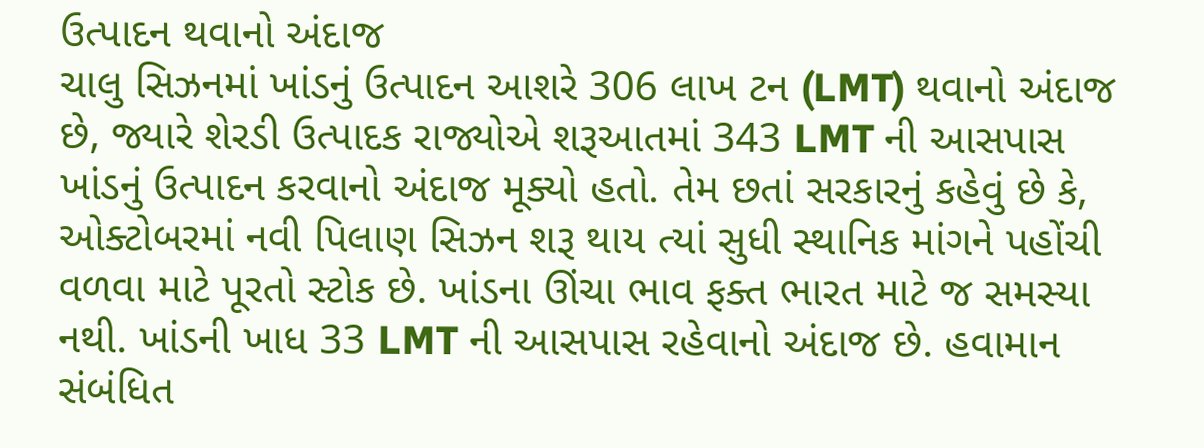ઉત્પાદન થવાનો અંદાજ
ચાલુ સિઝનમાં ખાંડનું ઉત્પાદન આશરે 306 લાખ ટન (LMT) થવાનો અંદાજ છે, જ્યારે શેરડી ઉત્પાદક રાજ્યોએ શરૂઆતમાં 343 LMT ની આસપાસ ખાંડનું ઉત્પાદન કરવાનો અંદાજ મૂક્યો હતો. તેમ છતાં સરકારનું કહેવું છે કે, ઓક્ટોબરમાં નવી પિલાણ સિઝન શરૂ થાય ત્યાં સુધી સ્થાનિક માંગને પહોંચી વળવા માટે પૂરતો સ્ટોક છે. ખાંડના ઊંચા ભાવ ફક્ત ભારત માટે જ સમસ્યા નથી. ખાંડની ખાધ 33 LMT ની આસપાસ રહેવાનો અંદાજ છે. હવામાન સંબંધિત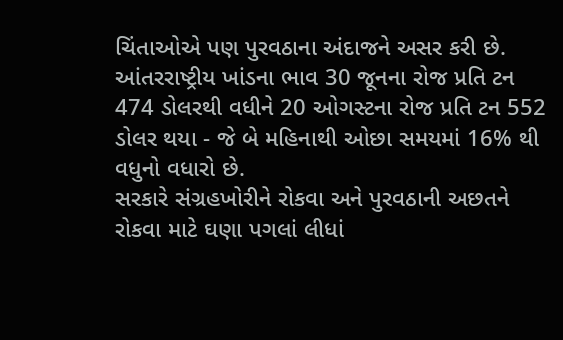ચિંતાઓએ પણ પુરવઠાના અંદાજને અસર કરી છે. આંતરરાષ્ટ્રીય ખાંડના ભાવ 30 જૂનના રોજ પ્રતિ ટન 474 ડોલરથી વધીને 20 ઓગસ્ટના રોજ પ્રતિ ટન 552 ડોલર થયા - જે બે મહિનાથી ઓછા સમયમાં 16% થી વધુનો વધારો છે.
સરકારે સંગ્રહખોરીને રોકવા અને પુરવઠાની અછતને રોકવા માટે ઘણા પગલાં લીધાં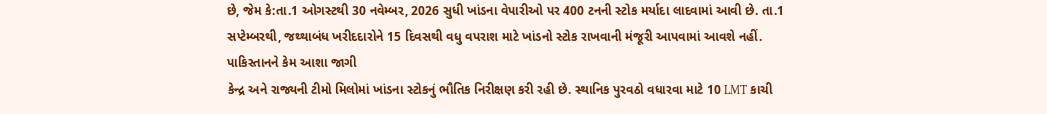છે, જેમ કે:તા.1 ઓગસ્ટથી 30 નવેમ્બર, 2026 સુધી ખાંડના વેપારીઓ પર 400 ટનની સ્ટોક મર્યાદા લાદવામાં આવી છે. તા.1 સપ્ટેમ્બરથી, જથ્થાબંધ ખરીદદારોને 15 દિવસથી વધુ વપરાશ માટે ખાંડનો સ્ટોક રાખવાની મંજૂરી આપવામાં આવશે નહીં.
પાકિસ્તાનને કેમ આશા જાગી
કેન્દ્ર અને રાજ્યની ટીમો મિલોમાં ખાંડના સ્ટોકનું ભૌતિક નિરીક્ષણ કરી રહી છે. સ્થાનિક પુરવઠો વધારવા માટે 10 LMT કાચી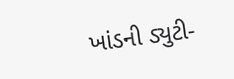ખાંડની ડ્યુટી-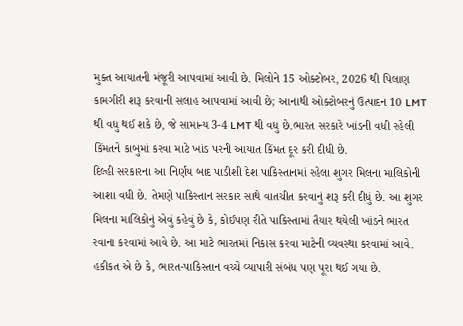મુક્ત આયાતની મંજૂરી આપવામાં આવી છે. મિલોને 15 ઓક્ટોબર, 2026 થી પિલાણ કામગીરી શરૂ કરવાની સલાહ આપવામાં આવી છે; આનાથી ઓક્ટોબરનું ઉત્પાદન 10 LMT થી વધુ થઈ શકે છે, જે સામાન્ય 3-4 LMT થી વધુ છે.ભારત સરકારે ખાંડની વધી રહેલી કિંમતને કાબુમાં કરવા માટે ખાંડ પરની આયાત કિંમત દૂર કરી દીધી છે.
દિલ્હી સરકારના આ નિર્ણય બાદ પાડીશી દેશ પાકિસ્તાનમાં રહેલા શુગર મિલના માલિકોની આશા વધી છે. તેમણે પાકિસ્તાન સરકાર સાથે વાતચીત કરવાનું શરૂ કરી દીધું છે. આ શુગર મિલના માલિકોનું એવું કહેવું છે કે, કોઈપણ રીતે પાકિસ્તામાં તૈયાર થયેલી ખાંડને ભારત રવાના કરવામાં આવે છે. આ માટે ભારતમાં નિકાસ કરવા માટેની વ્યવસ્થા કરવામાં આવે. હકીકત એ છે કે, ભારત-પાકિસ્તાન વચ્ચે વ્યાપારી સંબંધ પણ પૂરા થઈ ગયા છે.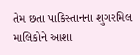તેમ છતા પાકિસ્તાનના શુગરમિલ માલિકોને આશા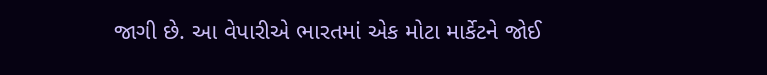જાગી છે. આ વેપારીએ ભારતમાં એક મોટા માર્કેટને જોઈ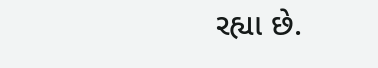રહ્યા છે.